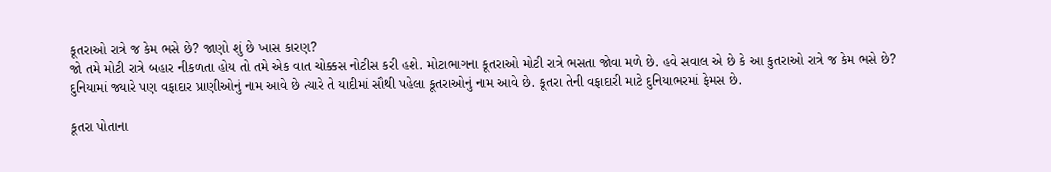કૂતરાઓ રાત્રે જ કેમ ભસે છે? જાણો શું છે ખાસ કારણ?
જો તમે મોટી રાત્રે બહાર નીકળતા હોય તો તમે એક વાત ચોક્કસ નોટીસ કરી હશે. મોટાભાગના કૂતરાઓ મોટી રાત્રે ભસતા જોવા મળે છે. હવે સવાલ એ છે કે આ કુતરાઓ રાત્રે જ કેમ ભસે છે?
દુનિયામાં જ્યારે પણ વફાદાર પ્રાણીઓનું નામ આવે છે ત્યારે તે યાદીમાં સૌથી પહેલા કૂતરાઓનું નામ આવે છે. કૂતરા તેની વફાદારી માટે દુનિયાભરમાં ફેમસ છે.

કૂતરા પોતાના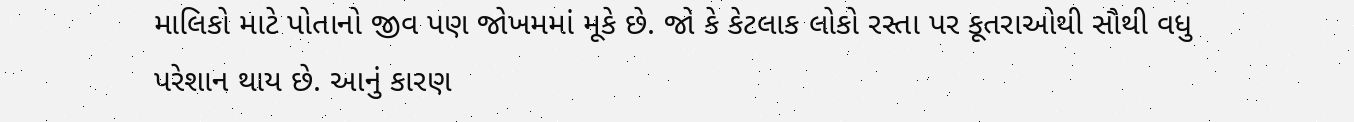માલિકો માટે પોતાનો જીવ પણ જોખમમાં મૂકે છે. જો કે કેટલાક લોકો રસ્તા પર કૂતરાઓથી સૌથી વધુ પરેશાન થાય છે. આનું કારણ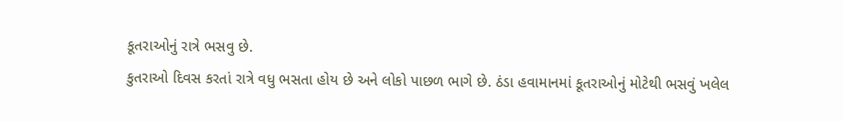કૂતરાઓનું રાત્રે ભસવુ છે.
કુતરાઓ દિવસ કરતાં રાત્રે વધુ ભસતા હોય છે અને લોકો પાછળ ભાગે છે. ઠંડા હવામાનમાં કૂતરાઓનું મોટેથી ભસવું ખલેલ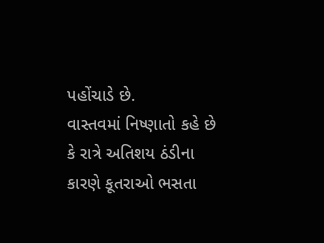પહોંચાડે છે.
વાસ્તવમાં નિષ્ણાતો કહે છે કે રાત્રે અતિશય ઠંડીના કારણે કૂતરાઓ ભસતા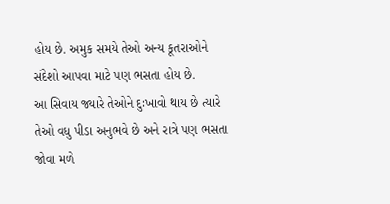હોય છે. અમુક સમયે તેઓ અન્ય કૂતરાઓને સંદેશો આપવા માટે પણ ભસતા હોય છે.
આ સિવાય જ્યારે તેઓને દુઃખાવો થાય છે ત્યારે તેઓ વધુ પીડા અનુભવે છે અને રાત્રે પણ ભસતા જોવા મળે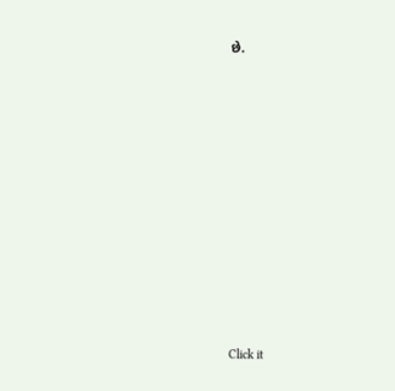છે.












Click it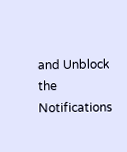and Unblock the Notifications